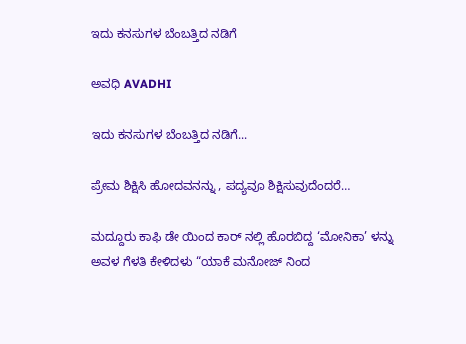ಇದು ಕನಸುಗಳ ಬೆಂಬತ್ತಿದ ನಡಿಗೆ‍

ಅವಧಿ AVADHI

ಇದು ಕನಸುಗಳ ಬೆಂಬತ್ತಿದ ನಡಿಗೆ...

ಪ್ರೇಮ ಶಿಕ್ಷಿಸಿ ಹೋದವನನ್ನು , ಪದ್ಯವೂ ಶಿಕ್ಷಿಸುವುದೆಂದರೆ…

ಮದ್ದೂರು ಕಾಫಿ ಡೇ ಯಿಂದ ಕಾರ್ ನಲ್ಲಿ ಹೊರಬಿದ್ದ ‘ಮೋನಿಕಾ’ ಳನ್ನು ಅವಳ ಗೆಳತಿ ಕೇಳಿದಳು “ಯಾಕೆ ಮನೋಜ್ ನಿಂದ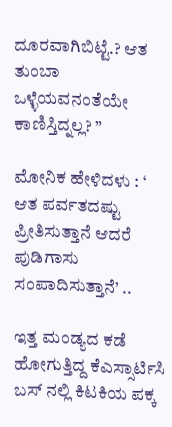ದೂರವಾಗಿಬಿಟ್ಟೆ.? ಆತ ತುಂಬಾ ಒಳ್ಳೆಯವನಂತೆಯೇ ಕಾಣಿಸ್ತಿದ್ನಲ್ಲ? ”

ಮೋನಿಕ ಹೇಳಿದಳು : ‘ ಆತ ಪರ್ವತದಷ್ಟು ಪ್ರೀತಿಸುತ್ತಾನೆ ಆದರೆ ಪುಡಿಗಾಸು ಸಂಪಾದಿಸುತ್ತಾನೆ’ ..

ಇತ್ತ ಮಂಡ್ಯದ ಕಡೆ ಹೋಗುತ್ತಿದ್ದ ಕೆಎಸ್ಸಾರ್ಟಿಸಿ ಬಸ್ ನಲ್ಲಿ ಕಿಟಕಿಯ ಪಕ್ಕ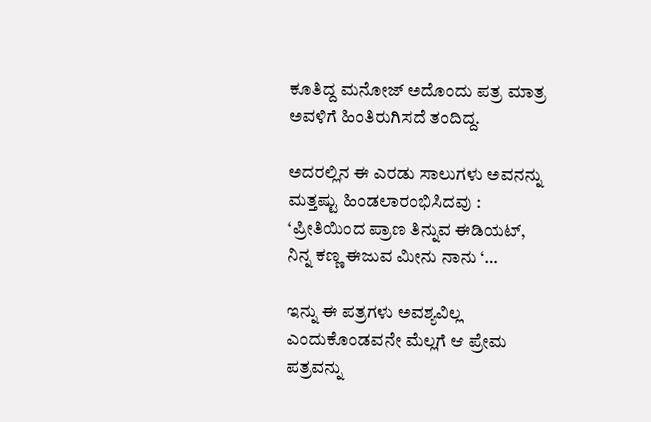ಕೂತಿದ್ದ ಮನೋಜ್ ಅದೊಂದು ಪತ್ರ ಮಾತ್ರ ಅವಳಿಗೆ ಹಿಂತಿರುಗಿಸದೆ ತಂದಿದ್ದ.

ಅದರಲ್ಲಿನ ಈ ಎರಡು ಸಾಲುಗಳು ಅವನನ್ನು ಮತ್ತಷ್ಟು ಹಿಂಡಲಾರಂಭಿಸಿದವು : ‘ಪ್ರೀತಿಯಿಂದ ಪ್ರಾಣ ತಿನ್ನುವ ಈಡಿಯಟ್, ನಿನ್ನ ಕಣ್ಣ ಈಜುವ ಮೀನು ನಾನು ‘…

ಇನ್ನು ಈ ಪತ್ರಗಳು ಅವಶ್ಯವಿಲ್ಲ ಎಂದುಕೊಂಡವನೇ ಮೆಲ್ಲಗೆ ಆ ಪ್ರೇಮ ಪತ್ರವನ್ನು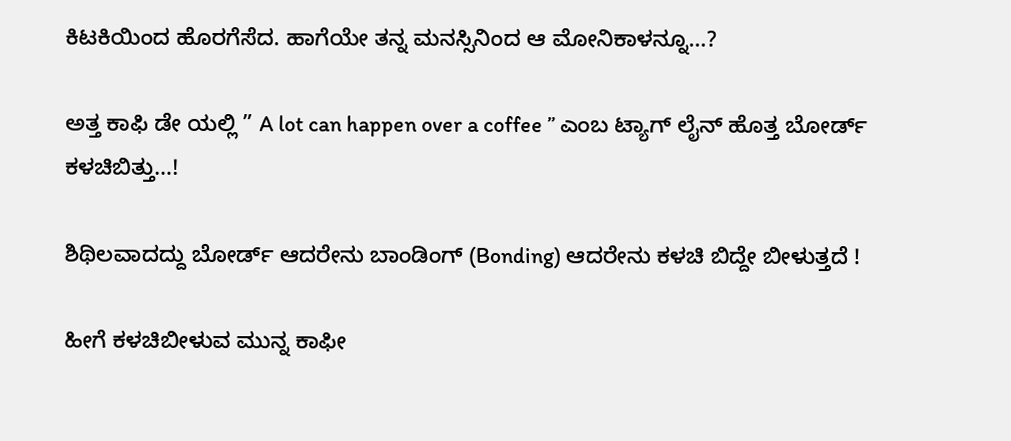ಕಿಟಕಿಯಿಂದ ಹೊರಗೆಸೆದ. ಹಾಗೆಯೇ ತನ್ನ ಮನಸ್ಸಿನಿಂದ ಆ ಮೋನಿಕಾಳನ್ನೂ…?

ಅತ್ತ ಕಾಫಿ ಡೇ ಯಲ್ಲಿ ” A lot can happen over a coffee ” ಎಂಬ ಟ್ಯಾಗ್ ಲೈನ್ ಹೊತ್ತ ಬೋರ್ಡ್ ಕಳಚಿಬಿತ್ತು…!

ಶಿಥಿಲವಾದದ್ದು ಬೋರ್ಡ್ ಆದರೇನು ಬಾಂಡಿಂಗ್ (Bonding) ಆದರೇನು ಕಳಚಿ ಬಿದ್ದೇ ಬೀಳುತ್ತದೆ !

ಹೀಗೆ ಕಳಚಿಬೀಳುವ ಮುನ್ನ ಕಾಫೀ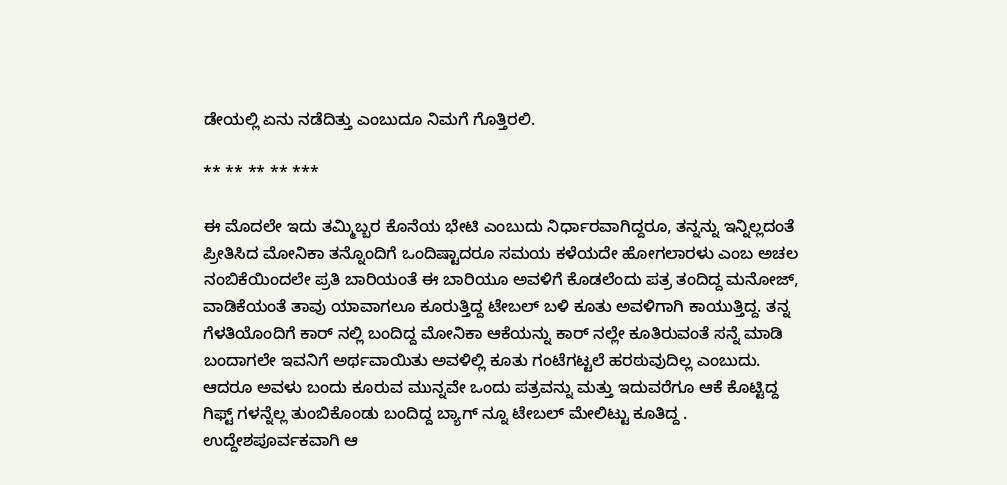ಡೇಯಲ್ಲಿ ಏನು ನಡೆದಿತ್ತು ಎಂಬುದೂ ನಿಮಗೆ ಗೊತ್ತಿರಲಿ.

** ** ** ** ***

ಈ ಮೊದಲೇ ಇದು ತಮ್ಮಿಬ್ಬರ ಕೊನೆಯ ಭೇಟಿ ಎಂಬುದು ನಿರ್ಧಾರವಾಗಿದ್ದರೂ, ತನ್ನನ್ನು ಇನ್ನಿಲ್ಲದಂತೆ ಪ್ರೀತಿಸಿದ ಮೋನಿಕಾ ತನ್ನೊಂದಿಗೆ ಒಂದಿಷ್ಟಾದರೂ ಸಮಯ ಕಳೆಯದೇ ಹೋಗಲಾರಳು ಎಂಬ ಅಚಲ ನಂಬಿಕೆಯಿಂದಲೇ ಪ್ರತಿ ಬಾರಿಯಂತೆ ಈ ಬಾರಿಯೂ ಅವಳಿಗೆ ಕೊಡಲೆಂದು ಪತ್ರ ತಂದಿದ್ದ ಮನೋಜ್, ವಾಡಿಕೆಯಂತೆ ತಾವು ಯಾವಾಗಲೂ ಕೂರುತ್ತಿದ್ದ ಟೇಬಲ್ ಬಳಿ ಕೂತು ಅವಳಿಗಾಗಿ ಕಾಯುತ್ತಿದ್ದ. ತನ್ನ ಗೆಳತಿಯೊಂದಿಗೆ ಕಾರ್ ನಲ್ಲಿ ಬಂದಿದ್ದ ಮೋನಿಕಾ ಆಕೆಯನ್ನು ಕಾರ್ ನಲ್ಲೇ ಕೂತಿರುವಂತೆ ಸನ್ನೆ ಮಾಡಿ ಬಂದಾಗಲೇ ಇವನಿಗೆ ಅರ್ಥವಾಯಿತು ಅವಳಿಲ್ಲಿ ಕೂತು ಗಂಟೆಗಟ್ಟಲೆ ಹರಠುವುದಿಲ್ಲ ಎಂಬುದು. ಆದರೂ ಅವಳು ಬಂದು ಕೂರುವ ಮುನ್ನವೇ ಒಂದು ಪತ್ರವನ್ನು ಮತ್ತು ಇದುವರೆಗೂ ಆಕೆ ಕೊಟ್ಟಿದ್ದ ಗಿಫ್ಟ್ ಗಳನ್ನೆಲ್ಲ ತುಂಬಿಕೊಂಡು ಬಂದಿದ್ದ ಬ್ಯಾಗ್ ನ್ನೂ ಟೇಬಲ್ ಮೇಲಿಟ್ಟು ಕೂತಿದ್ದ . ಉದ್ದೇಶಪೂರ್ವಕವಾಗಿ ಆ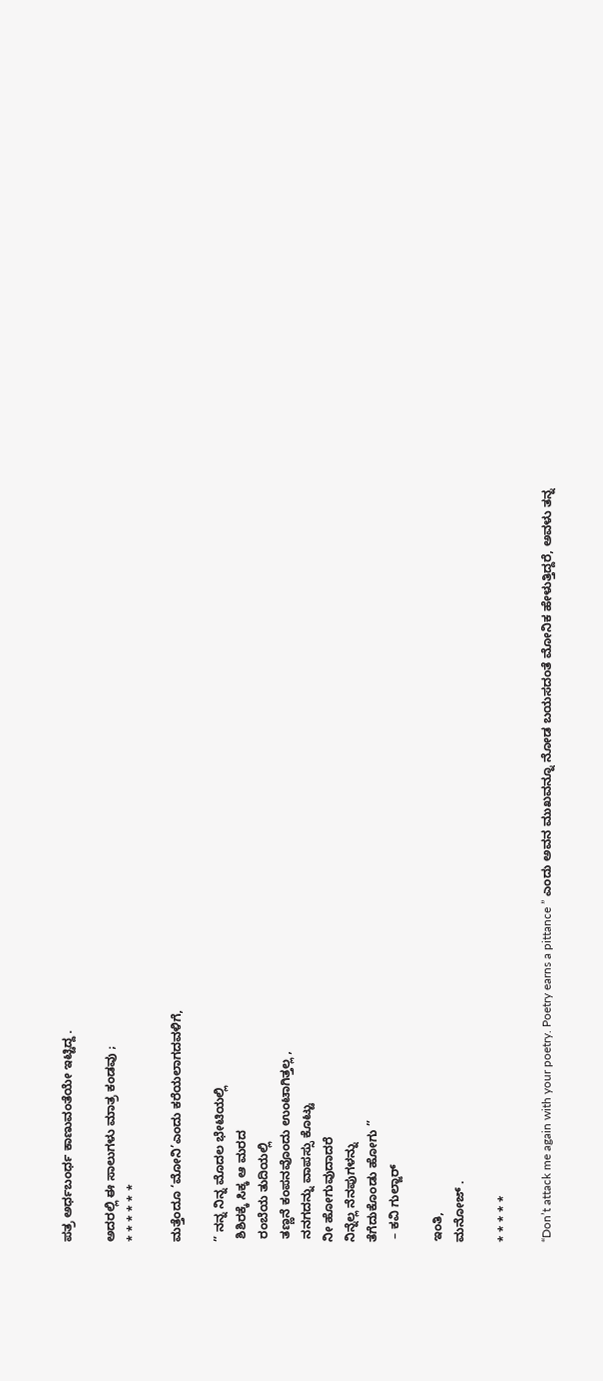ಪತ್ರ ಅರ್ಧಬಂರ್ಧ ಕಾಣುವಂತೆಯೇ ಇಟ್ಟಿದ್ದ .

ಅದರಲ್ಲಿ ಈ ಸಾಲುಗಳು ಮಾತ್ರ ಕಂಡವು ;
* * * * * *

ಮತ್ತೆಂದೂ ‘ಮೋನಿ’ಎಂದು ಕರೆಯಲಾಗದವಳಿಗೆ,

” ನನ್ನ ನಿನ್ನ ಮೊದಲ ಭೇಟಿಯಲ್ಲಿ
 ಶಿಶಿರಕ್ಕೆ ಸಿಕ್ಕ ಆ ಮರದ
 ರಂಬೆಯ ತುದಿಯಲ್ಲಿ
 ತಣ್ಣನೆ ಕಂಪನವೊಂದು ಉಂಟಾಗಿತ್ತಲ್ಲ ,
 ನನಗದನ್ನು ವಾಪಸ್ಸು ಕೊಟ್ಟು
ನೀ ಹೋಗುವುದಾದರೆ
ನಿನ್ನೆಲ್ಲ ನೆನಪುಗಳನ್ನು
ತೆಗೆದುಕೊಂಡು ಹೋಗು ”
 – ಕವಿ ಗುಲ್ಜಾರ್

ಇಂತಿ,
ಮನೋಜ್ .

* * * * *

“Don’t attack me again with your poetry. Poetry earns a pittance ” ಎಂದು ಅವನ ಮುಖವನ್ನೂ ನೋಡ ಬಯಸದಂತೆ ಮೋನಿಕ ಹೇಳುತ್ತಿದ್ದರೆ, ಅವಳು ತನ್ನ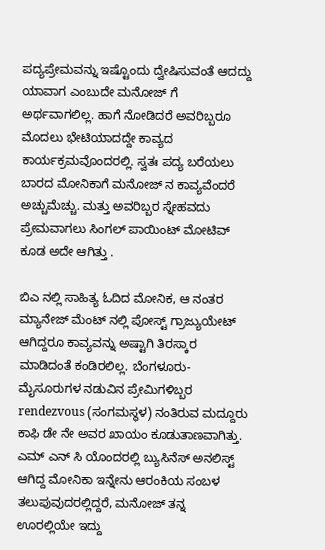ಪದ್ಯಪ್ರೇಮವನ್ನು ಇಷ್ಟೊಂದು ದ್ವೇಷಿಸುವಂತೆ ಆದದ್ದು ಯಾವಾಗ ಎಂಬುದೇ ಮನೋಜ್ ಗೆ ಅರ್ಥವಾಗಲಿಲ್ಲ. ಹಾಗೆ ನೋಡಿದರೆ ಅವರಿಬ್ಬರೂ ಮೊದಲು ಭೇಟಿಯಾದದ್ದೇ ಕಾವ್ಯದ ಕಾರ್ಯಕ್ರಮವೊಂದರಲ್ಲಿ. ಸ್ವತಃ ಪದ್ಯ ಬರೆಯಲು ಬಾರದ ಮೋನಿಕಾಗೆ ಮನೋಜ್ ನ ಕಾವ್ಯವೆಂದರೆ ಅಚ್ಚುಮೆಚ್ಚು. ಮತ್ತು ಅವರಿಬ್ಬರ ಸ್ನೇಹವದು ಪ್ರೇಮವಾಗಲು ಸಿಂಗಲ್ ಪಾಯಿಂಟ್ ಮೋಟಿವ್ ಕೂಡ ಅದೇ ಆಗಿತ್ತು ‌.

ಬಿಎ ನಲ್ಲಿ ಸಾಹಿತ್ಯ ಓದಿದ ಮೋನಿಕ, ಆ ನಂತರ ಮ್ಯಾನೇಜ್ ಮೆಂಟ್ ನಲ್ಲಿ ಪೋಸ್ಟ್ ಗ್ರಾಜ್ಯುಯೇಟ್ ಆಗಿದ್ದರೂ ಕಾವ್ಯವನ್ನು ಅಷ್ಟಾಗಿ ತಿರಸ್ಕಾರ ಮಾಡಿದಂತೆ ಕಂಡಿರಲಿಲ್ಲ. ಬೆಂಗಳೂರು-ಮೈಸೂರುಗಳ ನಡುವಿನ ಪ್ರೇಮಿಗಳಿಬ್ಬರ rendezvous (ಸಂಗಮಸ್ಥಳ) ನಂತಿರುವ ಮದ್ದೂರು ಕಾಫಿ ಡೇ ನೇ ಅವರ ಖಾಯಂ ಕೂಡುತಾಣವಾಗಿತ್ತು. ಎಮ್ ಎನ್ ಸಿ ಯೊಂದರಲ್ಲಿ ಬ್ಯುಸಿನೆಸ್ ಅನಲಿಸ್ಟ್ ಆಗಿದ್ದ ಮೋನಿಕಾ ಇನ್ನೇನು ಆರಂಕಿಯ ಸಂಬಳ ತಲುಪುವುದರಲ್ಲಿದ್ದರೆ, ಮನೋಜ್ ತನ್ನ ಊರಲ್ಲಿಯೇ ಇದ್ದು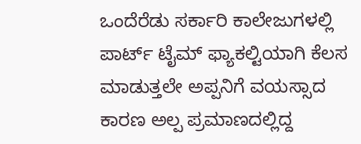ಒಂದೆರೆಡು ಸರ್ಕಾರಿ ಕಾಲೇಜುಗಳಲ್ಲಿ ಪಾರ್ಟ್ ಟೈಮ್ ಫ್ಯಾಕಲ್ಟಿಯಾಗಿ ಕೆಲಸ ಮಾಡುತ್ತಲೇ ಅಪ್ಪನಿಗೆ ವಯಸ್ಸಾದ ಕಾರಣ ಅಲ್ಪ ಪ್ರಮಾಣದಲ್ಲಿದ್ದ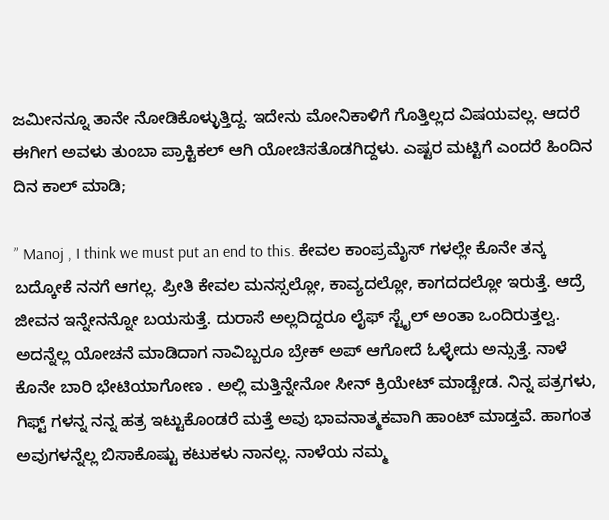ಜಮೀನನ್ನೂ ತಾನೇ ನೋಡಿಕೊಳ್ಳುತ್ತಿದ್ದ. ಇದೇನು ಮೋನಿಕಾಳಿಗೆ ಗೊತ್ತಿಲ್ಲದ ವಿಷಯವಲ್ಲ. ಆದರೆ ಈಗೀಗ ಅವಳು ತುಂಬಾ ಪ್ರಾಕ್ಟಿಕಲ್ ಆಗಿ ಯೋಚಿಸತೊಡಗಿದ್ದಳು. ಎಷ್ಟರ ಮಟ್ಟಿಗೆ ಎಂದರೆ ಹಿಂದಿನ ದಿನ ಕಾಲ್ ಮಾಡಿ;

” Manoj , I think we must put an end to this. ಕೇವಲ ಕಾಂಪ್ರಮೈಸ್ ಗಳಲ್ಲೇ ಕೊನೇ ತನ್ಕ ಬದ್ಕೋಕೆ ನನಗೆ ಆಗಲ್ಲ. ಪ್ರೀತಿ ಕೇವಲ ಮನಸ್ಸಲ್ಲೋ, ಕಾವ್ಯದಲ್ಲೋ, ಕಾಗದದಲ್ಲೋ ಇರುತ್ತೆ. ಆದ್ರೆ ಜೀವನ ಇನ್ನೇನನ್ನೋ ಬಯಸುತ್ತೆ. ದುರಾಸೆ ಅಲ್ಲದಿದ್ದರೂ ಲೈಫ್ ಸ್ಟೈಲ್ ಅಂತಾ ಒಂದಿರುತ್ತಲ್ವ. ಅದನ್ನೆಲ್ಲ ಯೋಚನೆ ಮಾಡಿದಾಗ ನಾವಿಬ್ಬರೂ ಬ್ರೇಕ್ ಅಪ್ ಆಗೋದೆ ಓಳ್ಳೇದು ಅನ್ಸುತ್ತೆ. ನಾಳೆ ಕೊನೇ ಬಾರಿ ಭೇಟಿಯಾಗೋಣ . ಅಲ್ಲಿ ಮತ್ತಿನ್ನೇನೋ ಸೀನ್ ಕ್ರಿಯೇಟ್ ಮಾಡ್ಬೇಡ. ನಿನ್ನ ಪತ್ರಗಳು, ಗಿಫ್ಟ್ ಗಳನ್ನ ನನ್ನ ಹತ್ರ ಇಟ್ಟುಕೊಂಡರೆ ಮತ್ತೆ ಅವು ಭಾವನಾತ್ಮಕವಾಗಿ ಹಾಂಟ್ ಮಾಡ್ತವೆ. ಹಾಗಂತ ಅವುಗಳನ್ನೆಲ್ಲ ಬಿಸಾಕೊಷ್ಟು ಕಟುಕಳು ನಾನಲ್ಲ. ನಾಳೆಯ ನಮ್ಮ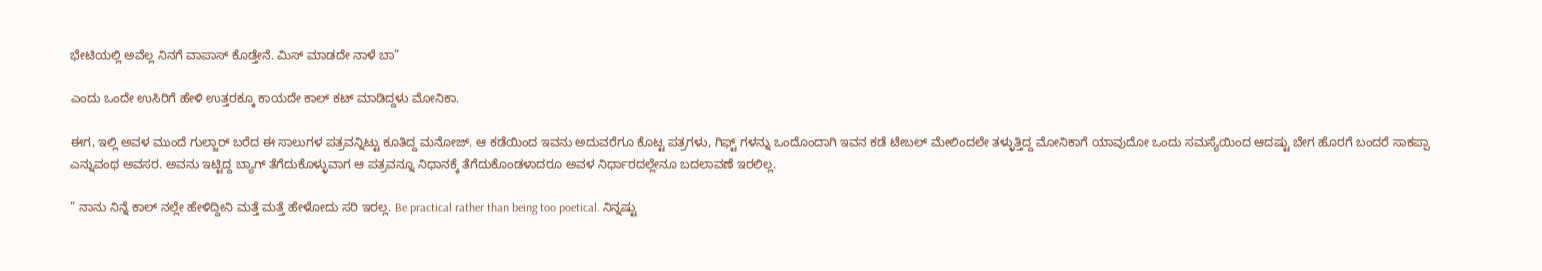ಭೇಟಿಯಲ್ಲಿ ಅವೆಲ್ಲ ನಿನಗೆ ವಾಪಾಸ್ ಕೊಡ್ತೇನೆ. ಮಿಸ್ ಮಾಡದೇ ನಾಳೆ‌ ಬಾ”

ಎಂದು ಒಂದೇ ಉಸಿರಿಗೆ ಹೇಳಿ ಉತ್ತರಕ್ಕೂ ಕಾಯದೇ ಕಾಲ್ ಕಟ್ ಮಾಡಿದ್ದಳು ಮೋನಿಕಾ.

ಈಗ, ಇಲ್ಲಿ ಅವಳ ಮುಂದೆ ಗುಲ್ಜಾರ್ ಬರೆದ ಈ ಸಾಲುಗಳ ಪತ್ರವನ್ನಿಟ್ಟು ಕೂತಿದ್ದ ಮನೋಜ್. ಆ ಕಡೆಯಿಂದ ಇವನು ಅದುವರೆಗೂ ಕೊಟ್ಟ ಪತ್ರಗಳು, ಗಿಫ್ಟ್ ಗಳನ್ನು ಒಂದೊಂದಾಗಿ ಇವನ ಕಡೆ ಟೇಬಲ್ ಮೇಲಿಂದಲೇ ತಳ್ಳುತ್ತಿದ್ದ ಮೋನಿಕಾಗೆ ಯಾವುದೋ ಒಂದು ಸಮಸ್ಯೆಯಿಂದ ಆದಷ್ಟು ಬೇಗ ಹೊರಗೆ ಬಂದರೆ ಸಾಕಪ್ಪಾ ಎನ್ನುವಂಥ ಅವಸರ. ಅವನು ಇಟ್ಟಿದ್ದ ಬ್ಯಾಗ್ ತೆಗೆದುಕೊಳ್ಳುವಾಗ ಆ ಪತ್ರವನ್ನೂ ನಿಧಾನಕ್ಕೆ ತೆಗೆದುಕೊಂಡಳಾದರೂ ಅವಳ ನಿರ್ಧಾರದಲ್ಲೇನೂ ಬದಲಾವಣೆ ಇರಲಿಲ್ಲ.

” ನಾನು ನಿನ್ನೆ ಕಾಲ್ ನಲ್ಲೇ ಹೇಳಿದ್ದೀನಿ ಮತ್ತೆ ಮತ್ತೆ ಹೇಳೋದು ಸರಿ ಇರಲ್ಲ. Be practical rather than being too poetical. ನಿನ್ನಷ್ಟು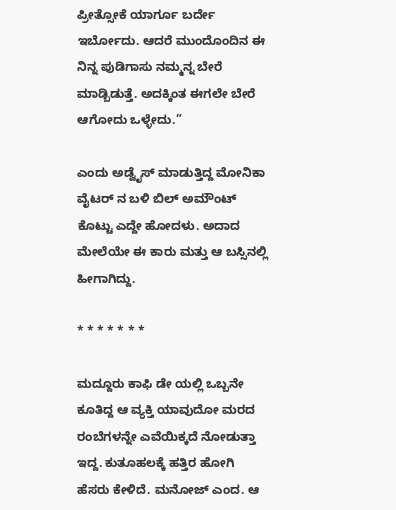ಪ್ರೀತ್ಸೋಕೆ ಯಾರ್ಗೂ ಬರ್ದೇ ಇರ್ಬೋದು. ಆದರೆ ಮುಂದೊಂದಿನ ಈ ನಿನ್ನ ಪುಡಿಗಾಸು ನಮ್ಮನ್ನ ಬೇರೆ ಮಾಡ್ಬಿಡುತ್ತೆ. ಅದಕ್ಕಿಂತ ಈಗಲೇ ಬೇರೆ ಆಗೋದು ಒಳ್ಳೇದು.”

ಎಂದು ಅಡ್ವೈಸ್ ಮಾಡುತ್ತಿದ್ದ ಮೋನಿಕಾ ವೈಟರ್ ನ ಬಳಿ ಬಿಲ್ ಅಮೌಂಟ್ ಕೊಟ್ಟು ಎದ್ದೇ ಹೋದಳು. ಅದಾದ ಮೇಲೆಯೇ ಈ ಕಾರು ಮತ್ತು ಆ ಬಸ್ಸಿನಲ್ಲಿ ಹೀಗಾಗಿದ್ದು.

* * * * * * *

ಮದ್ದೂರು ಕಾಫಿ ಡೇ ಯಲ್ಲಿ ಒಬ್ಬನೇ ಕೂತಿದ್ದ ಆ ವ್ಯಕ್ತಿ ಯಾವುದೋ ಮರದ ರಂಬೆಗಳನ್ನೇ ಎವೆಯಿಕ್ಕದೆ ನೋಡುತ್ತಾ ಇದ್ದ‌. ಕುತೂಹಲಕ್ಕೆ ಹತ್ತಿರ ಹೋಗಿ ಹೆಸರು ಕೇಳಿದೆ. ಮನೋಜ್ ಎಂದ. ಆ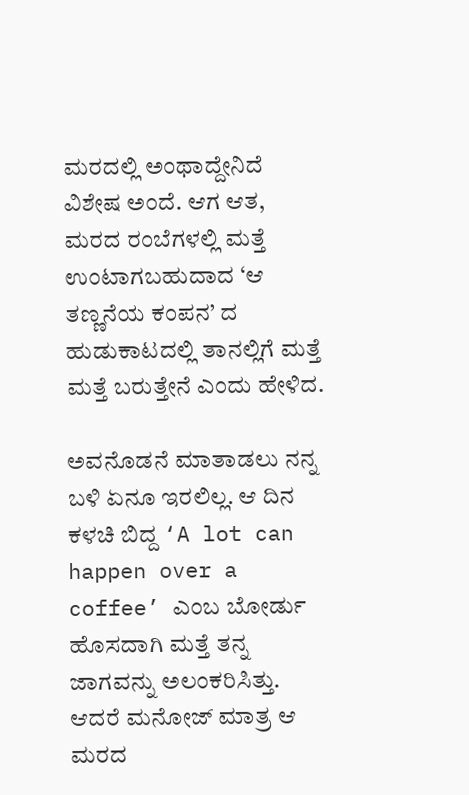ಮರದಲ್ಲಿ ಅಂಥಾದ್ದೇನಿದೆ ವಿಶೇಷ ಅಂದೆ. ಆಗ ಆತ, ಮರದ ರಂಬೆಗಳಲ್ಲಿ ಮತ್ತೆ ಉಂಟಾಗಬಹುದಾದ ‘ಆ ತಣ್ಣನೆಯ ಕಂಪನ’ ದ ಹುಡುಕಾಟದಲ್ಲಿ ತಾನಲ್ಲಿಗೆ ಮತ್ತೆ ಮತ್ತೆ ಬರುತ್ತೇನೆ ಎಂದು ಹೇಳಿದ.

ಅವನೊಡನೆ ಮಾತಾಡಲು ನನ್ನ ಬಳಿ ಏನೂ ಇರಲಿಲ್ಲ. ಆ ದಿನ ಕಳಚಿ ಬಿದ್ದ ‘A lot can happen over a coffee’ ಎಂಬ ಬೋರ್ಡು ಹೊಸದಾಗಿ ಮತ್ತೆ ತನ್ನ ಜಾಗವನ್ನು ಅಲಂಕರಿಸಿತ್ತು. ಆದರೆ ಮನೋಜ್ ಮಾತ್ರ ಆ ಮರದ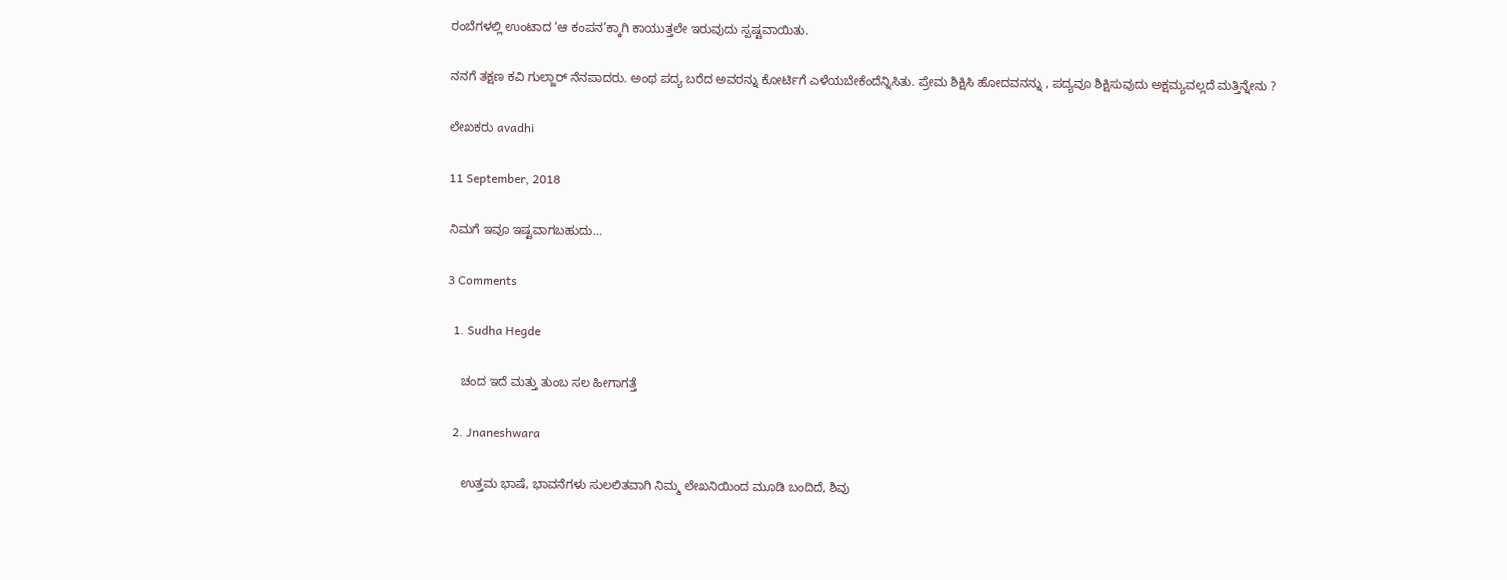ರಂಬೆಗಳಲ್ಲಿ ಉಂಟಾದ ‘ಆ ಕಂಪನ’ಕ್ಕಾಗಿ ಕಾಯುತ್ತಲೇ ಇರುವುದು ಸ್ಪಷ್ಟವಾಯಿತು.

ನನಗೆ ತಕ್ಷಣ ಕವಿ ಗುಲ್ಜಾರ್ ನೆನಪಾದರು. ಅಂಥ ಪದ್ಯ ಬರೆದ ಅವರನ್ನು ಕೋರ್ಟಿಗೆ ಎಳೆಯಬೇಕೆಂದೆನ್ನಿಸಿತು. ಪ್ರೇಮ ಶಿಕ್ಷಿಸಿ ಹೋದವನನ್ನು , ಪದ್ಯವೂ ಶಿಕ್ಷಿಸುವುದು ಅಕ್ಷಮ್ಯವಲ್ಲದೆ ಮತ್ತಿನ್ನೇನು ?

ಲೇಖಕರು avadhi

11 September, 2018

ನಿಮಗೆ ಇವೂ ಇಷ್ಟವಾಗಬಹುದು…

3 Comments

  1. Sudha Hegde

    ಚಂದ ಇದೆ ಮತ್ತು ತುಂಬ ಸಲ ಹೀಗಾಗತ್ತೆ

  2. Jnaneshwara

    ಉತ್ತಮ ಭಾಷೆ, ಭಾವನೆಗಳು ಸುಲಲಿತವಾಗಿ ನಿಮ್ಮ ಲೇಖನಿಯಿಂದ ಮೂಡಿ ಬಂದಿದೆ, ಶಿವು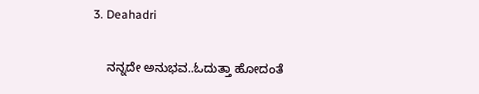3. Deahadri

    ನನ್ನದೇ ಅನುಭವ..ಓದುತ್ತಾ ಹೋದಂತೆ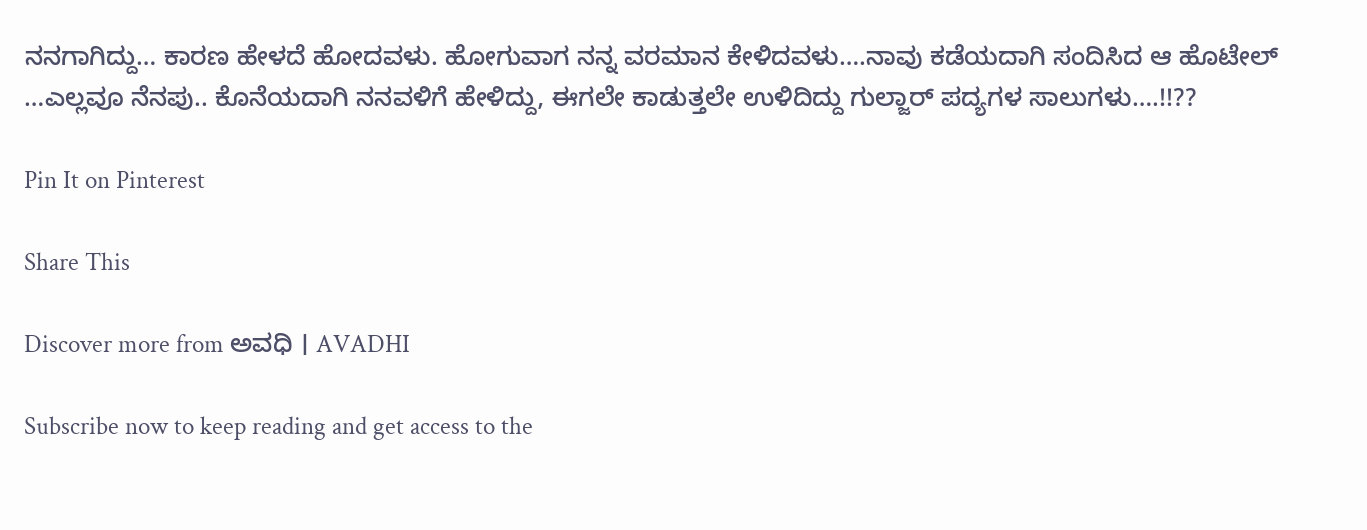ನನಗಾಗಿದ್ದು… ಕಾರಣ ಹೇಳದೆ ಹೋದವಳು. ಹೋಗುವಾಗ ನನ್ನ ವರಮಾನ ಕೇಳಿದವಳು….ನಾವು ಕಡೆಯದಾಗಿ ಸಂದಿಸಿದ ಆ ಹೊಟೇಲ್ …ಎಲ್ಲವೂ ನೆನಪು.. ಕೊನೆಯದಾಗಿ ನನವಳಿಗೆ ಹೇಳಿದ್ದು, ಈಗಲೇ ಕಾಡುತ್ತಲೇ ಉಳಿದಿದ್ದು ಗುಲ್ಜಾರ್ ಪದ್ಯಗಳ ಸಾಲುಗಳು….!!??

Pin It on Pinterest

Share This

Discover more from ಅವಧಿ । AVADHI

Subscribe now to keep reading and get access to the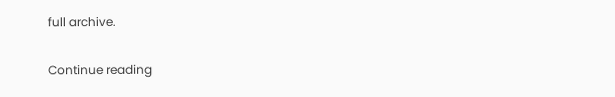full archive.

Continue reading